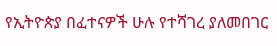የኢትዮጵያ በፈተናዎች ሁሉ የተሻገረ ያለመበገር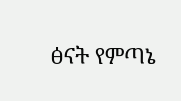ፅናት የምጣኔ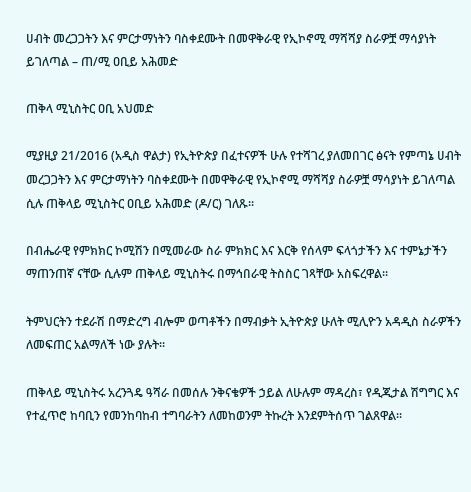ሀብት መረጋጋትን እና ምርታማነትን ባስቀደሙት በመዋቅራዊ የኢኮኖሚ ማሻሻያ ስራዎቿ ማሳያነት ይገለጣል – ጠ/ሚ ዐቢይ አሕመድ

ጠቅላ ሚኒስትር ዐቢ አህመድ

ሚያዚያ 21/2016 (አዲስ ዋልታ) የኢትዮጵያ በፈተናዎች ሁሉ የተሻገረ ያለመበገር ፅናት የምጣኔ ሀብት መረጋጋትን እና ምርታማነትን ባስቀደሙት በመዋቅራዊ የኢኮኖሚ ማሻሻያ ስራዎቿ ማሳያነት ይገለጣል ሲሉ ጠቅላይ ሚኒስትር ዐቢይ አሕመድ (ዶ/ር) ገለጹ።

በብሔራዊ የምክክር ኮሚሽን በሚመራው ስራ ምክክር እና እርቅ የሰላም ፍላጎታችን እና ተምኔታችን ማጠንጠኛ ናቸው ሲሉም ጠቅላይ ሚኒስትሩ በማኅበራዊ ትስስር ገጻቸው አስፍረዋል።

ትምህርትን ተደራሽ በማድረግ ብሎም ወጣቶችን በማብቃት ኢትዮጵያ ሁለት ሚሊዮን አዳዲስ ስራዎችን ለመፍጠር አልማለች ነው ያሉት።

ጠቅላይ ሚኒስትሩ አረንጓዴ ዓሻራ በመሰሉ ንቅናቄዎች ኃይል ለሁሉም ማዳረስ፣ የዲጂታል ሽግግር እና የተፈጥሮ ከባቢን የመንከባከብ ተግባራትን ለመከወንም ትኩረት እንደምትሰጥ ገልጸዋል።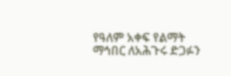የዓለም አቀፍ የልማት ማኅበር ለአሕጉሩ ድጋፉን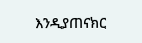እንዲያጠናክር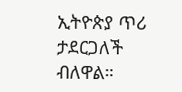ኢትዮጵያ ጥሪ ታደርጋለች ብለዋል።